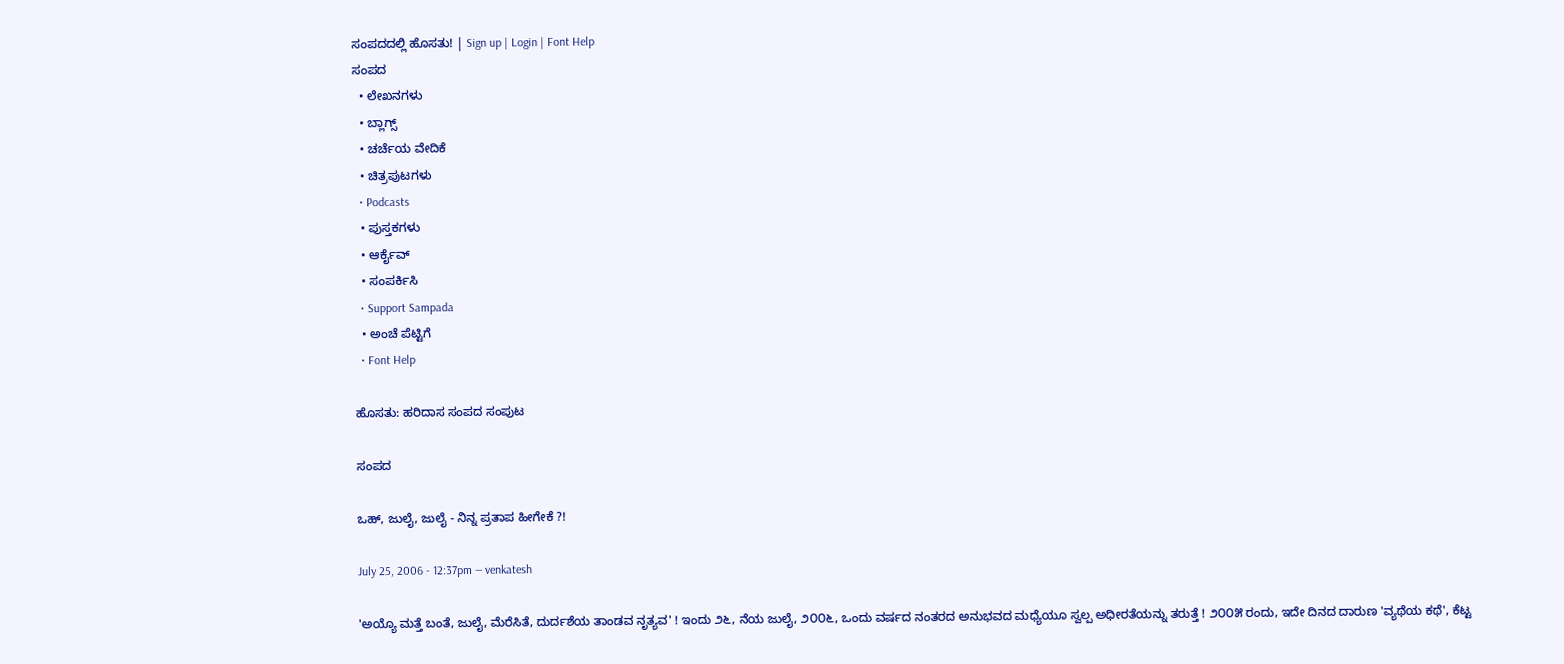ಸಂಪದದಲ್ಲಿ ಹೊಸತು! | Sign up | Login | Font Help
ಸಂಪದ
  • ಲೇಖನಗಳು
  • ಬ್ಲಾಗ್ಸ್
  • ಚರ್ಚೆಯ ವೇದಿಕೆ
  • ಚಿತ್ರಪುಟಗಳು
  • Podcasts
  • ಪುಸ್ತಕಗಳು
  • ಆರ್ಕೈವ್
  • ಸಂಪರ್ಕಿಸಿ
  • Support Sampada
  • ಅಂಚೆ ಪೆಟ್ಟಿಗೆ
  • Font Help

ಹೊಸತು: ಹರಿದಾಸ ಸಂಪದ ಸಂಪುಟ

ಸಂಪದ

ಒಹ್, ಜುಲೈ, ಜುಲೈ - ನಿನ್ನ ಪ್ರತಾಪ ಹೀಗೇಕೆ ?!

July 25, 2006 - 12:37pm — venkatesh

'ಅಯ್ಯೊ ಮತ್ತೆ ಬಂತೆ, ಜುಲೈ, ಮೆರೆಸಿತೆ, ದುರ್ದಶೆಯ ತಾಂಡವ ನೃತ್ಯವ' ! ಇಂದು ೨೬, ನೆಯ ಜುಲೈ, ೨೦೦೬, ಒಂದು ವರ್ಷದ ನಂತರದ ಅನುಭವದ ಮಧ್ಯೆಯೂ ಸ್ವಲ್ಪ ಅಧೀರತೆಯನ್ನು ತರುತ್ತೆ ! ೨೦೦೫ ರಂದು, ಇದೇ ದಿನದ ದಾರುಣ 'ವ್ಯಥೆಯ ಕಥೆ', ಕೆಟ್ಟ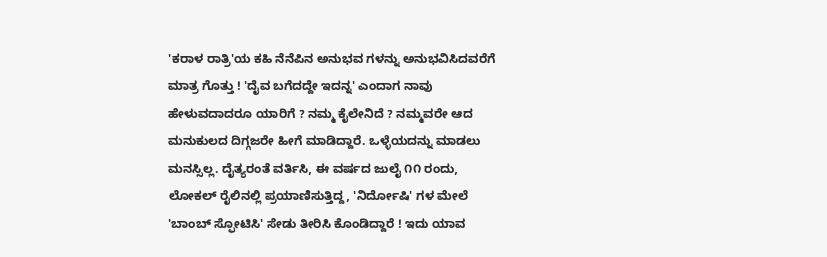'ಕರಾಳ ರಾತ್ರಿ'ಯ ಕಹಿ ನೆನೆಪಿನ ಅನುಭವ ಗಳನ್ನು ಅನುಭವಿಸಿದವರೆಗೆ ಮಾತ್ರ ಗೊತ್ತು ! 'ದೈವ ಬಗೆದದ್ದೇ ಇದನ್ನ' ಎಂದಾಗ ನಾವು ಹೇಳುವದಾದರೂ ಯಾರಿಗೆ ? ನಮ್ಮ ಕೈಲೇನಿದೆ ? ನಮ್ಮವರೇ ಆದ ಮನುಕುಲದ ದಿಗ್ಗಜರೇ ಹೀಗೆ ಮಾಡಿದ್ದಾರೆ. ಒಳ್ಳೆಯದನ್ನು ಮಾಡಲು ಮನಸ್ಸಿಲ್ಲ. ದೈತ್ಯರಂತೆ ವರ್ತಿಸಿ, ಈ ವರ್ಷದ ಜುಲೈ ೧೧ ರಂದು, ಲೋಕಲ್ ರೈಲಿನಲ್ಲಿ ಪ್ರಯಾಣಿಸುತ್ತಿದ್ದ, 'ನಿರ್ದೋಷಿ' ಗಳ ಮೇಲೆ 'ಬಾಂಬ್ ಸ್ಫೋಟಿಸಿ' ಸೇಡು ತೀರಿಸಿ ಕೊಂಡಿದ್ದಾರೆ ! ಇದು ಯಾವ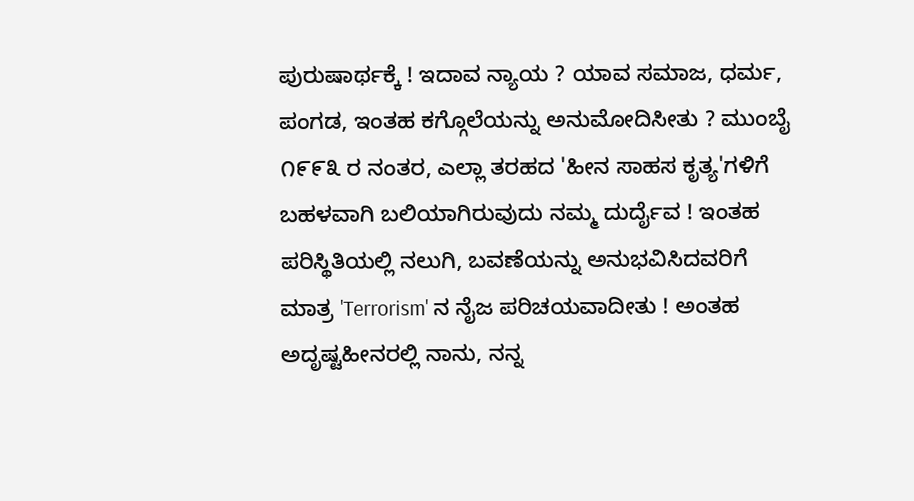ಪುರುಷಾರ್ಥಕ್ಕೆ ! ಇದಾವ ನ್ಯಾಯ ? ಯಾವ ಸಮಾಜ, ಧರ್ಮ, ಪಂಗಡ, ಇಂತಹ ಕಗ್ಗೊಲೆಯನ್ನು ಅನುಮೋದಿಸೀತು ? ಮುಂಬೈ ೧೯೯೩ ರ ನಂತರ, ಎಲ್ಲಾ ತರಹದ 'ಹೀನ ಸಾಹಸ ಕೃತ್ಯ'ಗಳಿಗೆ ಬಹಳವಾಗಿ ಬಲಿಯಾಗಿರುವುದು ನಮ್ಮ ದುರ್ದೈವ ! ಇಂತಹ ಪರಿಸ್ಥಿತಿಯಲ್ಲಿ ನಲುಗಿ, ಬವಣೆಯನ್ನು ಅನುಭವಿಸಿದವರಿಗೆ ಮಾತ್ರ 'Terrorism' ನ ನೈಜ ಪರಿಚಯವಾದೀತು ! ಅಂತಹ ಅದೃಷ್ಟಹೀನರಲ್ಲಿ ನಾನು, ನನ್ನ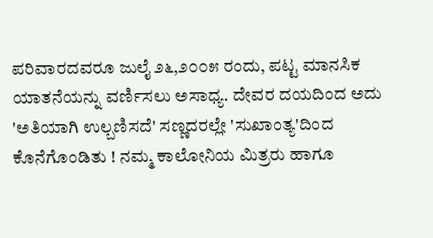ಪರಿವಾರದವರೂ ಜುಲೈ ೨೬,೨೦೦೫ ರಂದು, ಪಟ್ಟ ಮಾನಸಿಕ ಯಾತನೆಯನ್ನು ವರ್ಣಿಸಲು ಅಸಾಧ್ಯ. ದೇವರ ದಯದಿಂದ ಅದು 'ಅತಿಯಾಗಿ ಉಲ್ಬಣಿಸದೆ' ಸಣ್ಣದರಲ್ಲೇ 'ಸುಖಾಂತ್ಯ'ದಿಂದ ಕೊನೆಗೊಂಡಿತು ! ನಮ್ಮ ಕಾಲೋನಿಯ ಮಿತ್ರರು ಹಾಗೂ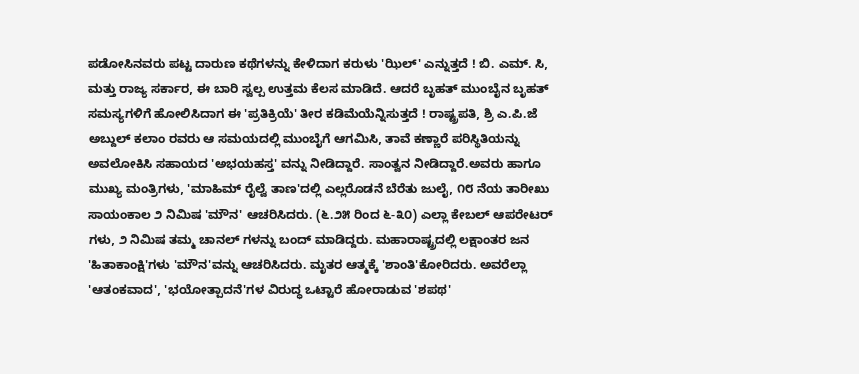ಪಡೋಸಿನವರು ಪಟ್ಟ ದಾರುಣ ಕಥೆಗಳನ್ನು ಕೇಳಿದಾಗ ಕರುಳು 'ಝಿಲ್' ಎನ್ನುತ್ತದೆ ! ಬಿ. ಎಮ್. ಸಿ, ಮತ್ತು ರಾಜ್ಯ ಸರ್ಕಾರ, ಈ ಬಾರಿ ಸ್ವಲ್ಪ ಉತ್ತಮ ಕೆಲಸ ಮಾಡಿದೆ. ಆದರೆ ಬೃಹತ್ ಮುಂಬೈನ ಬೃಹತ್ ಸಮಸ್ಯಗಳಿಗೆ ಹೋಲಿಸಿದಾಗ ಈ 'ಪ್ರತಿಕ್ರಿಯೆ' ತೀರ ಕಡಿಮೆಯೆನ್ನಿಸುತ್ತದೆ ! ರಾಷ್ಟ್ರಪತಿ, ಶ್ರಿ ಎ.ಪಿ.ಜೆ ಅಬ್ದುಲ್ ಕಲಾಂ ರವರು ಆ ಸಮಯದಲ್ಲಿ ಮುಂಬೈಗೆ ಆಗಮಿಸಿ, ತಾವೆ ಕಣ್ಣಾರೆ ಪರಿಸ್ಥಿತಿಯನ್ನು ಅವಲೋಕಿಸಿ ಸಹಾಯದ 'ಅಭಯಹಸ್ತ' ವನ್ನು ನೀಡಿದ್ದಾರೆ. ಸಾಂತ್ವನ ನೀಡಿದ್ದಾರೆ.ಅವರು ಹಾಗೂ ಮುಖ್ಯ ಮಂತ್ರಿಗಳು, 'ಮಾಹಿಮ್ ರೈಲ್ವೆ ತಾಣ'ದಲ್ಲಿ ಎಲ್ಲರೊಡನೆ ಬೆರೆತು ಜುಲೈ, ೧೮ ನೆಯ ತಾರೀಖು ಸಾಯಂಕಾಲ ೨ ನಿಮಿಷ 'ಮೌನ' ಆಚರಿಸಿದರು. (೬.೨೫ ರಿಂದ ೬-೩೦) ಎಲ್ಲಾ ಕೇಬಲ್ ಆಪರೇಟರ್ ಗಳು, ೨ ನಿಮಿಷ ತಮ್ಮ ಚಾನಲ್ ಗಳನ್ನು ಬಂದ್ ಮಾಡಿದ್ದರು. ಮಹಾರಾಷ್ಟ್ರದಲ್ಲಿ ಲಕ್ಷಾಂತರ ಜನ 'ಹಿತಾಕಾಂಕ್ಷಿ'ಗಳು 'ಮೌನ'ವನ್ನು ಆಚರಿಸಿದರು. ಮೃತರ ಆತ್ಮಕ್ಕೆ 'ಶಾಂತಿ'ಕೋರಿದರು. ಅವರೆಲ್ಲಾ 'ಆತಂಕವಾದ', 'ಭಯೋತ್ಪಾದನೆ'ಗಳ ವಿರುದ್ಧ ಒಟ್ಟಾರೆ ಹೋರಾಡುವ 'ಶಪಥ'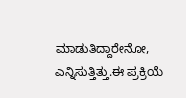ಮಾಡುತಿದ್ದಾರೇನೋ, ಎನ್ನಿಸುತ್ತಿತ್ತು.ಈ ಪ್ರಕ್ರಿಯೆ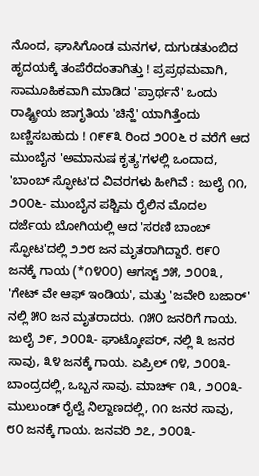ನೊಂದ, ಘಾಸಿಗೊಂಡ ಮನಗಳ, ದುಗುಡತುಂಬಿದ ಹೃದಯಕ್ಕೆ ತಂಪೆರೆದಂತಾಗಿತ್ತು ! ಪ್ರಪ್ರಥಮವಾಗಿ, ಸಾಮೂಹಿಕವಾಗಿ ಮಾಡಿದ 'ಪ್ರಾರ್ಥನೆ' ಒಂದು ರಾಷ್ಟ್ರೀಯ ಜಾಗೃತಿಯ 'ಚಿನ್ಹೆ' ಯಾಗಿತ್ತೆಂದು ಬಣ್ಣಿಸಬಹುದು ! ೧೯೯೩ ರಿಂದ ೨೦೦೬ ರ ವರೆಗೆ ಆದ ಮುಂಬೈನ 'ಅಮಾನುಷ ಕೃತ್ಯ'ಗಳಲ್ಲಿ ಒಂದಾದ, 'ಬಾಂಬ್ ಸ್ಫೋಟ'ದ ವಿವರಗಳು ಹೀಗಿವೆ : ಜುಲೈ ೧೧, ೨೦೦೬- ಮುಂಬೈನ ಪಶ್ಚಿಮ ರೈಲಿನ ಮೊದಲ ದರ್ಜೆಯ ಬೋಗಿಯಲ್ಲಿ ಆದ 'ಸರಣಿ ಬಾಂಬ್ ಸ್ಫೋಟ'ದಲ್ಲಿ ೨೨೮ ಜನ ಮೃತರಾಗಿದ್ದಾರೆ. ೮೯೦ ಜನಕ್ಕೆ ಗಾಯ (*೧೪೦೦) ಆಗಸ್ಟ್ ೨೫, ೨೦೦೩, 'ಗೇಟ್ ವೇ ಆಫ್ ಇಂಡಿಯ', ಮತ್ತು 'ಜವೇರಿ ಬಜಾರ್' ನಲ್ಲಿ ೫೦ ಜನ ಮೃತರಾದರು. ೧೫೦ ಜನರಿಗೆ ಗಾಯ. ಜುಲೈ ೨೯, ೨೦೦೩- ಘಾಟ್ಕೋಪರ್, ನಲ್ಲಿ ೩ ಜನರ ಸಾವು, ೩೪ ಜನಕ್ಕೆ ಗಾಯ. ಏಪ್ರಿಲ್ ೧೪, ೨೦೦೩- ಬಾಂದ್ರದಲ್ಲಿ, ಒಬ್ಬನ ಸಾವು. ಮಾರ್ಚ್ ೧೩, ೨೦೦೩- ಮುಲುಂಡ್ ರೈಲ್ವೆ ನಿಲ್ದಾಣದಲ್ಲಿ, ೧೧ ಜನರ ಸಾವು, ೮೦ ಜನಕ್ಕೆ ಗಾಯ. ಜನವರಿ ೨೭, ೨೦೦೩-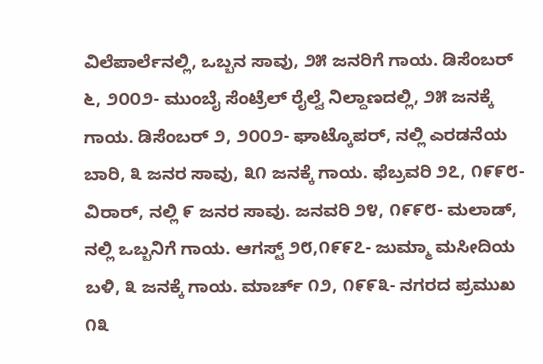ವಿಲೆಪಾರ್ಲೆನಲ್ಲಿ, ಒಬ್ಬನ ಸಾವು, ೨೫ ಜನರಿಗೆ ಗಾಯ. ಡಿಸೆಂಬರ್ ೬, ೨೦೦೨- ಮುಂಬೈ ಸೆಂಟ್ರೆಲ್ ರೈಲ್ವೆ ನಿಲ್ದಾಣದಲ್ಲಿ, ೨೫ ಜನಕ್ಕೆ ಗಾಯ. ಡಿಸೆಂಬರ್ ೨, ೨೦೦೨- ಘಾಟ್ಕೊಪರ್, ನಲ್ಲಿ ಎರಡನೆಯ ಬಾರಿ, ೩ ಜನರ ಸಾವು, ೩೧ ಜನಕ್ಕೆ ಗಾಯ. ಫೆಬ್ರವರಿ ೨೭, ೧೯೯೮- ವಿರಾರ್, ನಲ್ಲಿ ೯ ಜನರ ಸಾವು. ಜನವರಿ ೨೪, ೧೯೯೮- ಮಲಾಡ್, ನಲ್ಲಿ ಒಬ್ಬನಿಗೆ ಗಾಯ. ಆಗಸ್ಟ್ ೨೮,೧೯೯೭- ಜುಮ್ಮಾ ಮಸೀದಿಯ ಬಳಿ, ೩ ಜನಕ್ಕೆ ಗಾಯ. ಮಾರ್ಚ್ ೧೨, ೧೯೯೩- ನಗರದ ಪ್ರಮುಖ ೧೩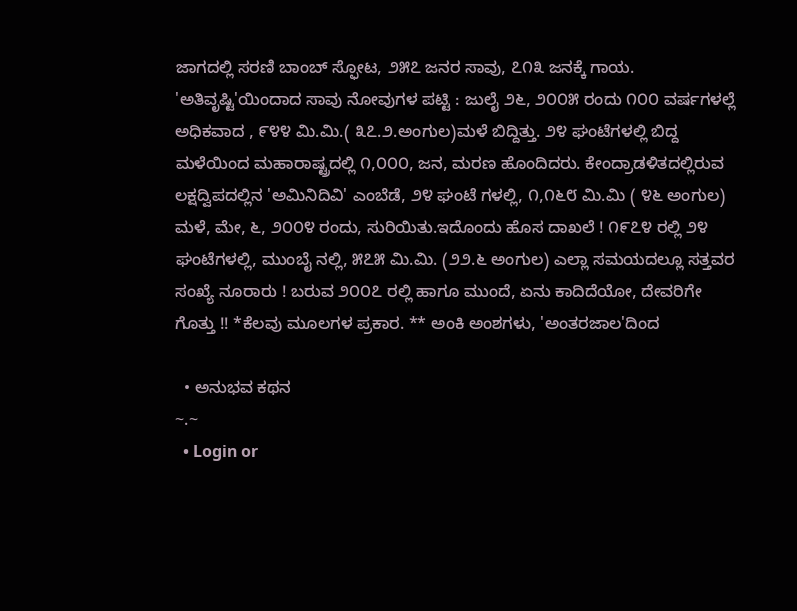ಜಾಗದಲ್ಲಿ ಸರಣಿ ಬಾಂಬ್ ಸ್ಫೋಟ, ೨೫೭ ಜನರ ಸಾವು, ೭೧೩ ಜನಕ್ಕೆ ಗಾಯ. 'ಅತಿವೃ‍ಷ್ಟಿ'ಯಿಂದಾದ ಸಾವು ನೋವುಗಳ ಪಟ್ಟಿ : ಜುಲೈ ೨೬, ೨೦೦೫ ರಂದು ೧೦೦ ವರ್ಷಗಳಲ್ಲೆ ಅಧಿಕವಾದ , ೯೪೪ ಮಿ.ಮಿ.( ೩೭.೨.ಅಂಗುಲ)ಮಳೆ ಬಿದ್ದಿತ್ತು. ೨೪ ಘಂಟೆಗಳಲ್ಲಿ ಬಿದ್ದ ಮಳೆಯಿಂದ ಮಹಾರಾಷ್ಟ್ರದಲ್ಲಿ ೧,೦೦೦, ಜನ, ಮರಣ ಹೊಂದಿದರು. ಕೇಂದ್ರಾಡಳಿತದಲ್ಲಿರುವ ಲಕ್ಷದ್ವಿಪದಲ್ಲಿನ 'ಅಮಿನಿದಿವಿ' ಎಂಬೆಡೆ, ೨೪ ಘಂಟೆ ಗಳಲ್ಲಿ, ೧,೧೬೮ ಮಿ.ಮಿ ( ೪೬ ಅಂಗುಲ) ಮಳೆ, ಮೇ, ೬, ೨೦೦೪ ರಂದು, ಸುರಿಯಿತು.ಇದೊಂದು ಹೊಸ ದಾಖಲೆ ! ೧೯೭೪ ರಲ್ಲಿ ೨೪ ಘಂಟೆಗಳಲ್ಲಿ, ಮುಂಬೈ ನಲ್ಲಿ, ೫೭೫ ಮಿ.ಮಿ. (೨೨.೬ ಅಂಗುಲ) ಎಲ್ಲಾ ಸಮಯದಲ್ಲೂ ಸತ್ತವರ ಸಂಖ್ಯೆ ನೂರಾರು ! ಬರುವ ೨೦೦೭ ರಲ್ಲಿ ಹಾಗೂ ಮುಂದೆ, ಏನು ಕಾದಿದೆಯೋ, ದೇವರಿಗೇ ಗೊತ್ತು !! *ಕೆಲವು ಮೂಲಗಳ ಪ್ರಕಾರ. ** ಅಂಕಿ ಅಂಶಗಳು, 'ಅಂತರಜಾಲ'ದಿಂದ

  • ಅನುಭವ ಕಥನ
~.~
  • Login or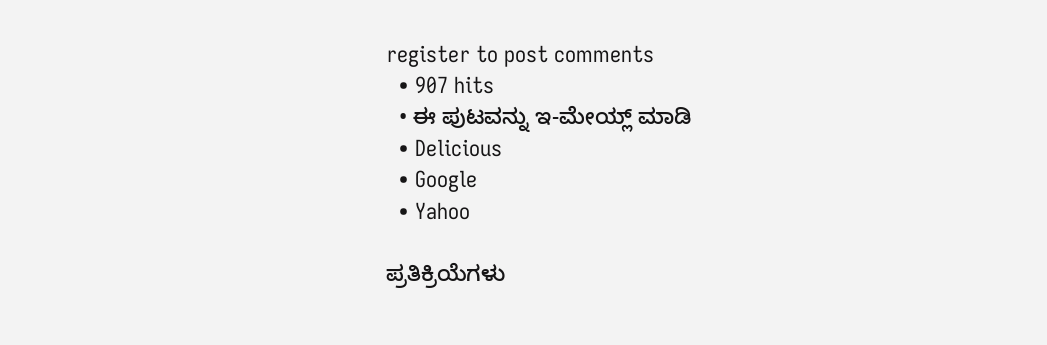register to post comments
  • 907 hits
  • ಈ ಪುಟವನ್ನು ಇ-ಮೇಯ್ಲ್ ಮಾಡಿ
  • Delicious
  • Google
  • Yahoo

ಪ್ರತಿಕ್ರಿಯೆಗಳು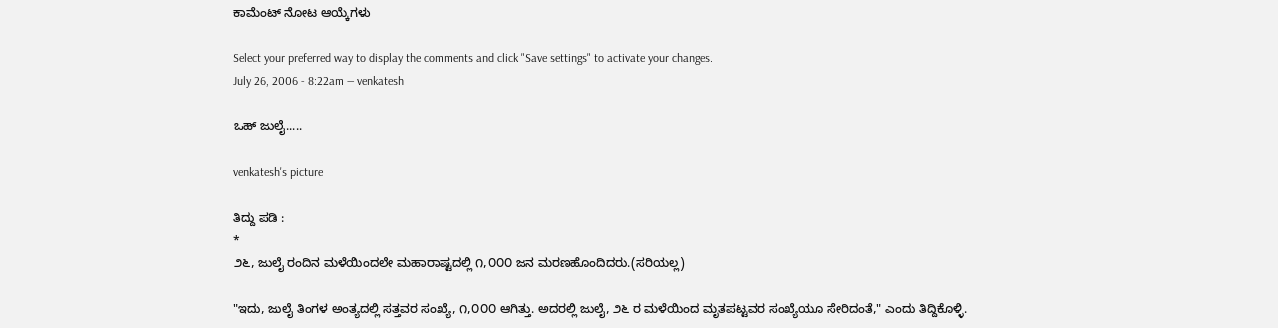ಕಾಮೆಂಟ್ ನೋಟ ಆಯ್ಕೆಗಳು

Select your preferred way to display the comments and click "Save settings" to activate your changes.
July 26, 2006 - 8:22am — venkatesh

ಒಹ್ ಜುಲೈ.....

venkatesh's picture

ತಿದ್ದು ಪಡಿ :
*
೨೬, ಜುಲೈ ರಂದಿನ ಮಳೆಯಿಂದಲೇ ಮಹಾರಾಷ್ಟದಲ್ಲಿ ೧,೦೦೦ ಜನ ಮರಣಹೊಂದಿದರು.(ಸರಿಯಲ್ಲ)

"ಇದು, ಜುಲೈ ತಿಂಗಳ ಅಂತ್ಯದಲ್ಲಿ ಸತ್ತವರ ಸಂಖ್ಯೆ, ೧,೦೦೦ ಆಗಿತ್ತು. ಅದರಲ್ಲಿ ಜುಲೈ, ೨೬ ರ ಮಳೆಯಿಂದ ಮೃತಪಟ್ಟವರ ಸಂಖ್ಯೆಯೂ ಸೇರಿದಂತೆ," ಎಂದು ತಿದ್ದಿಕೊಳ್ಳಿ.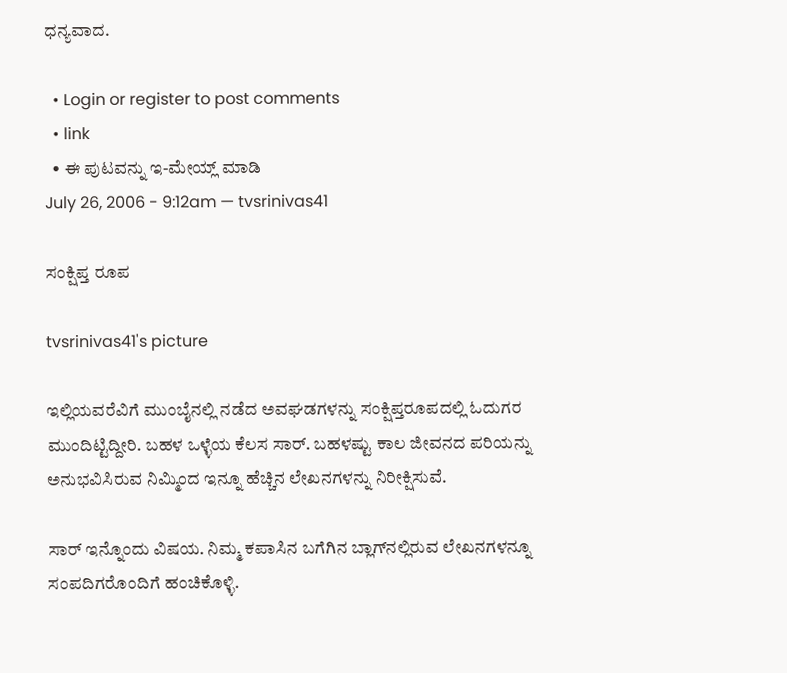ಧನ್ಯವಾದ.

  • Login or register to post comments
  • link
  • ಈ ಪುಟವನ್ನು ಇ-ಮೇಯ್ಲ್ ಮಾಡಿ
July 26, 2006 - 9:12am — tvsrinivas41

ಸಂಕ್ಷಿಪ್ತ ರೂಪ

tvsrinivas41's picture

ಇಲ್ಲಿಯವರೆವಿಗೆ ಮುಂಬೈನಲ್ಲಿ ನಡೆದ ಅವಘಡಗಳನ್ನು ಸಂಕ್ಷಿಪ್ತರೂಪದಲ್ಲಿ ಓದುಗರ ಮುಂದಿಟ್ಟಿದ್ದೀರಿ. ಬಹಳ ಒಳ್ಳೆಯ ಕೆಲಸ ಸಾರ್. ಬಹಳಷ್ಟು ಕಾಲ ಜೀವನದ ಪರಿಯನ್ನು ಅನುಭವಿಸಿರುವ ನಿಮ್ಮಿಂದ ಇನ್ನೂ ಹೆಚ್ಚಿನ ಲೇಖನಗಳನ್ನು ನಿರೀಕ್ಷಿಸುವೆ.

ಸಾರ್ ಇನ್ನೊಂದು ವಿಷಯ. ನಿಮ್ಮ ಕಪಾಸಿನ ಬಗೆಗಿನ ಬ್ಲಾಗ್‍ನಲ್ಲಿರುವ ಲೇಖನಗಳನ್ನೂ ಸಂಪದಿಗರೊಂದಿಗೆ ಹಂಚಿಕೊಳ್ಳಿ.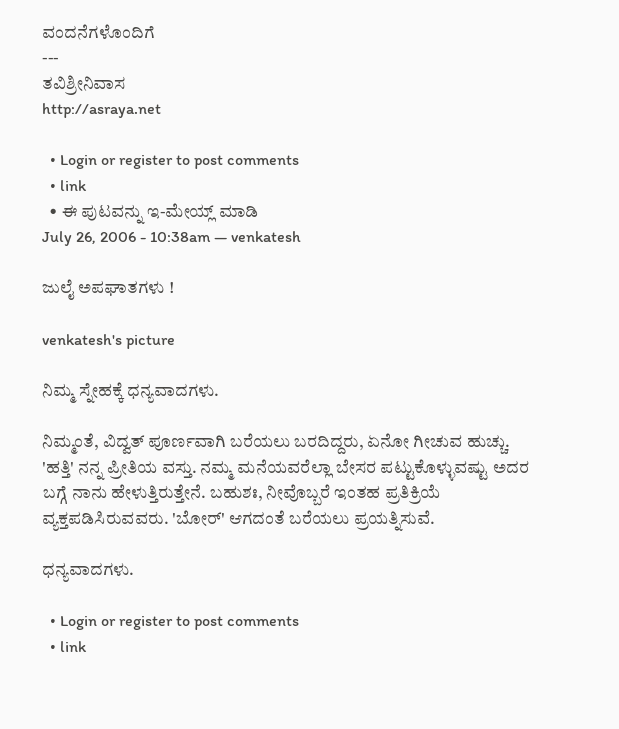ವಂದನೆಗಳೊಂದಿಗೆ
---
ತವಿಶ್ರೀನಿವಾಸ
http://asraya.net

  • Login or register to post comments
  • link
  • ಈ ಪುಟವನ್ನು ಇ-ಮೇಯ್ಲ್ ಮಾಡಿ
July 26, 2006 - 10:38am — venkatesh

ಜುಲೈ ಅಪಘಾತಗಳು !

venkatesh's picture

ನಿಮ್ಮ ಸ್ನೇಹಕ್ಕೆ ಧನ್ಯವಾದಗಳು.

ನಿಮ್ಮಂತೆ, ವಿದ್ವತ್ ಪೂರ್ಣವಾಗಿ ಬರೆಯಲು ಬರದಿದ್ದರು, ಏನೋ ಗೀಚುವ ಹುಚ್ಚು.
'ಹತ್ತಿ' ನನ್ನ ಪ್ರೀತಿಯ ವಸ್ತು. ನಮ್ಮ ಮನೆಯವರೆಲ್ಲಾ ಬೇಸರ ಪಟ್ಟುಕೊಳ್ಳುವಷ್ಟು ಅದರ ಬಗ್ಗೆ ನಾನು ಹೇಳುತ್ತಿರುತ್ತೇನೆ. ಬಹುಶಃ, ನೀವೊಬ್ಬರೆ ಇಂತಹ ಪ್ರತಿಕ್ರಿಯೆ ವ್ಯಕ್ತಪಡಿಸಿರುವವರು. 'ಬೋರ್' ಆಗದಂತೆ ಬರೆಯಲು ಪ್ರಯತ್ನಿಸುವೆ.

ಧನ್ಯವಾದಗಳು.

  • Login or register to post comments
  • link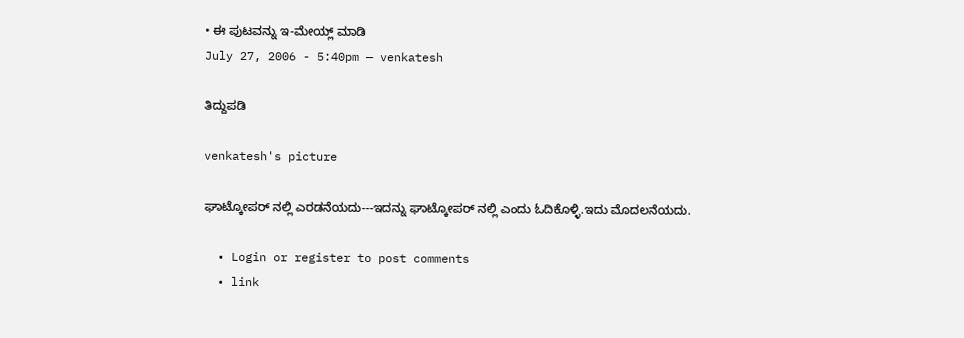• ಈ ಪುಟವನ್ನು ಇ-ಮೇಯ್ಲ್ ಮಾಡಿ
July 27, 2006 - 5:40pm — venkatesh

ತಿದ್ದುಪಡಿ

venkatesh's picture

ಘಾಟ್ಕೋಪರ್ ನಲ್ಲಿ ಎರಡನೆಯದು---ಇದನ್ನು ಘಾಟ್ಕೋಪರ್ ನಲ್ಲಿ ಎಂದು ಓದಿಕೊಳ್ಳಿ.ಇದು ಮೊದಲನೆಯದು.

  • Login or register to post comments
  • link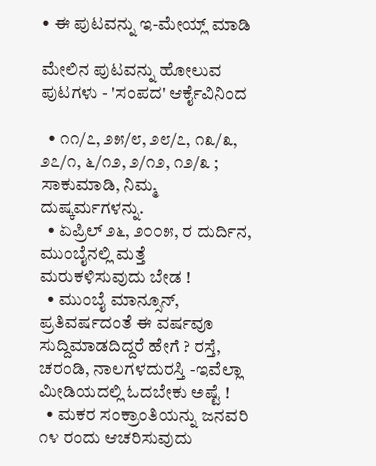• ಈ ಪುಟವನ್ನು ಇ-ಮೇಯ್ಲ್ ಮಾಡಿ

ಮೇಲಿನ ಪುಟವನ್ನು ಹೋಲುವ ಪುಟಗಳು - 'ಸಂಪದ' ಆರ್ಕೈವಿನಿಂದ

  • ೧೧/೭, ೨೫/೮, ೨೮/೭, ೧೩/೩, ೨೭/೧, ೬/೧೨, ೨/೧೨, ೧೨/೩ ; ಸಾಕುಮಾಡಿ, ನಿಮ್ಮ ದುಷ್ಕರ್ಮಗಳನ್ನು.
  • ಏಪ್ರಿಲ್ ೨೬, ೨೦೦೫, ರ ದುರ್ದಿನ, ಮುಂಬೈನಲ್ಲಿ ಮತ್ತೆ ಮರುಕಳಿಸುವುದು ಬೇಡ !
  • ಮುಂಬೈ ಮಾನ್ಸೂನ್, ಪ್ರತಿವರ್ಷದಂತೆ ಈ ವರ್ಷವೂ ಸುದ್ದಿಮಾಡದಿದ್ದರೆ ಹೇಗೆ ? ರಸ್ತೆ, ಚರಂಡಿ, ನಾಲಗಳದುರಸ್ತಿ -ಇವೆಲ್ಲಾ ಮೀಡಿಯದಲ್ಲಿ ಓದಬೇಕು ಅಷ್ಟೆ !
  • ಮಕರ ಸಂಕ್ರಾಂತಿಯನ್ನು ಜನವರಿ ೧೪ ರಂದು ಆಚರಿಸುವುದು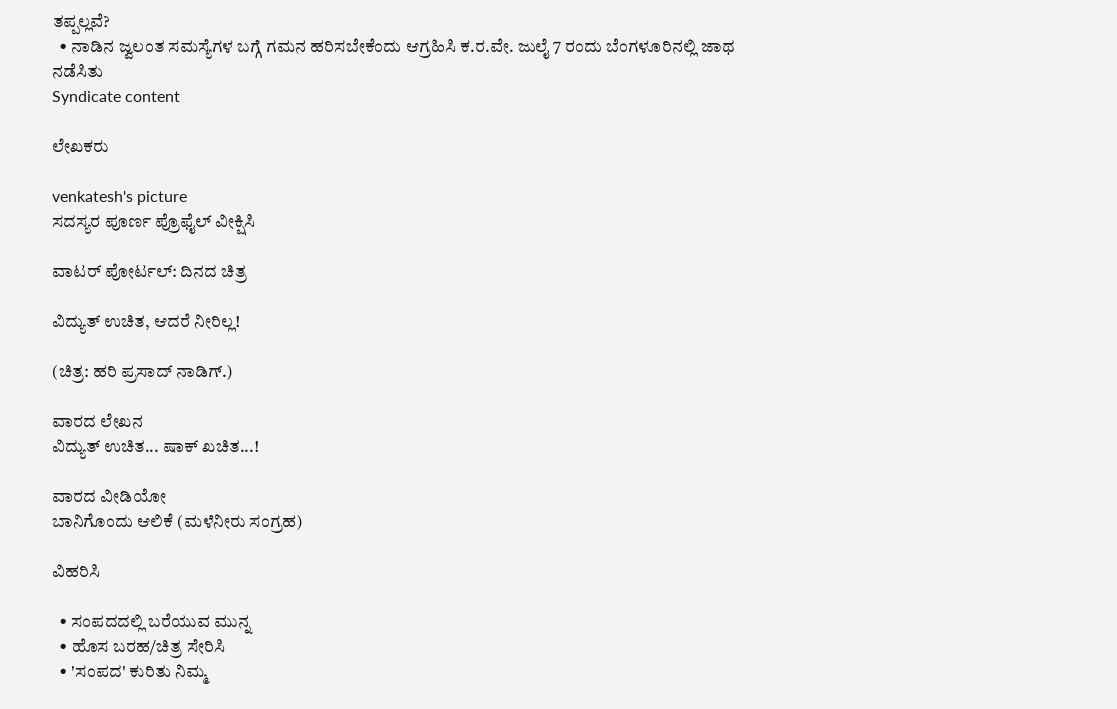ತಪ್ಪಲ್ಲವೆ?
  • ನಾಡಿನ ಜ್ವಲಂತ ಸಮಸ್ಯೆಗಳ ಬಗ್ಗೆ ಗಮನ ಹರಿಸಬೇಕೆಂದು ಆಗ್ರಹಿಸಿ ಕ.ರ.ವೇ. ಜುಲೈ 7 ರಂದು ಬೆಂಗಳೂರಿನಲ್ಲಿ ಜಾಥ ನಡೆಸಿತು
Syndicate content

ಲೇಖಕರು

venkatesh's picture
ಸದಸ್ಯರ ಪೂರ್ಣ ಪ್ರೊಫೈಲ್ ವೀಕ್ಷಿಸಿ

ವಾಟರ್ ಪೋರ್ಟಲ್: ದಿನದ ಚಿತ್ರ

ವಿದ್ಯುತ್ ಉಚಿತ, ಆದರೆ ನೀರಿಲ್ಲ!

(ಚಿತ್ರ: ಹರಿ ಪ್ರಸಾದ್ ನಾಡಿಗ್.)

ವಾರದ ಲೇಖನ
ವಿದ್ಯುತ್ ಉಚಿತ... ಷಾಕ್ ಖಚಿತ...!

ವಾರದ ವೀಡಿಯೋ
ಬಾನಿಗೊಂದು ಆಲಿಕೆ (ಮಳೆನೀರು ಸಂಗ್ರಹ)

ವಿಹರಿಸಿ

  • ಸಂಪದದಲ್ಲಿ ಬರೆಯುವ ಮುನ್ನ
  • ಹೊಸ ಬರಹ/ಚಿತ್ರ ಸೇರಿಸಿ
  • 'ಸಂಪದ' ಕುರಿತು ನಿಮ್ಮ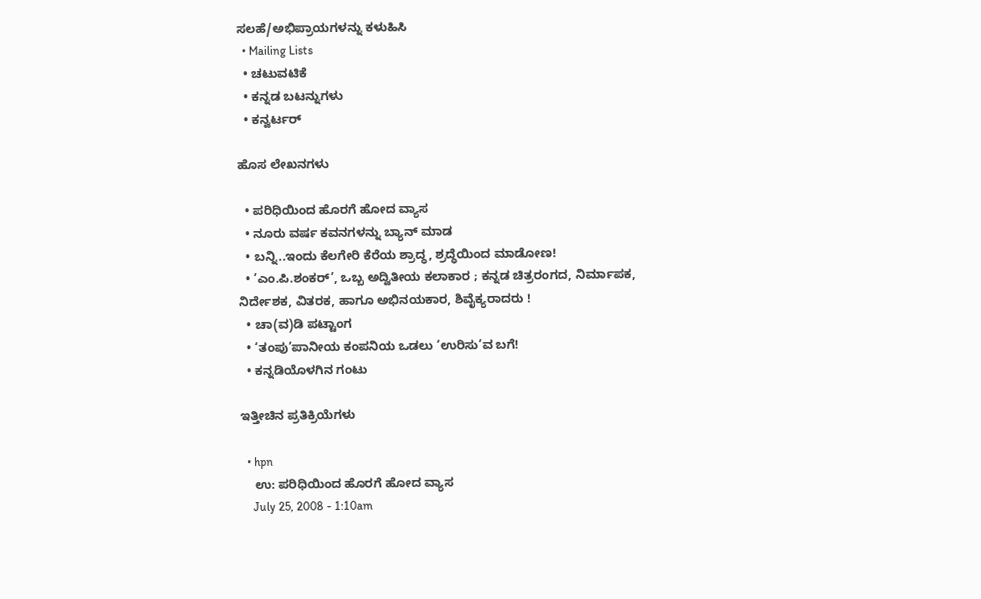ಸಲಹೆ/ಅಭಿಪ್ರಾಯಗಳನ್ನು ಕಳುಹಿಸಿ
  • Mailing Lists
  • ಚಟುವಟಿಕೆ
  • ಕನ್ನಡ ಬಟನ್ನುಗಳು
  • ಕನ್ವರ್ಟರ್

ಹೊಸ ಲೇಖನಗಳು

  • ಪರಿಧಿಯಿಂದ ಹೊರಗೆ ಹೋದ ವ್ಯಾಸ
  • ನೂರು ವರ್ಷ ಕವನಗಳನ್ನು ಬ್ಯಾನ್ ಮಾಡ
  • ಬನ್ನಿ..ಇಂದು ಕೆಲಗೇರಿ ಕೆರೆಯ ಶ್ರಾದ್ಧ, ಶ್ರದ್ಧೆಯಿಂದ ಮಾಡೋಣ!
  • ’ಎಂ.ಪಿ.ಶಂಕರ್’, ಒಬ್ಬ ಅದ್ವಿತೀಯ ಕಲಾಕಾರ ; ಕನ್ನಡ ಚಿತ್ರರಂಗದ, ನಿರ್ಮಾಪಕ, ನಿರ್ದೇಶಕ, ವಿತರಕ, ಹಾಗೂ ಅಭಿನಯಕಾರ, ಶಿವೈಕ್ಯರಾದರು !
  • ಚಾ(ವ)ಡಿ ಪಟ್ಟಾಂಗ
  • ‘ತಂಪು’ಪಾನೀಯ ಕಂಪನಿಯ ಒಡಲು ‘ಉರಿಸು’ವ ಬಗೆ!
  • ಕನ್ನಡಿಯೊಳಗಿನ ಗಂಟು

ಇತ್ತೀಚಿನ ಪ್ರತಿಕ್ರಿಯೆಗಳು

  • hpn
    ಉ: ಪರಿಧಿಯಿಂದ ಹೊರಗೆ ಹೋದ ವ್ಯಾಸ
    July 25, 2008 - 1:10am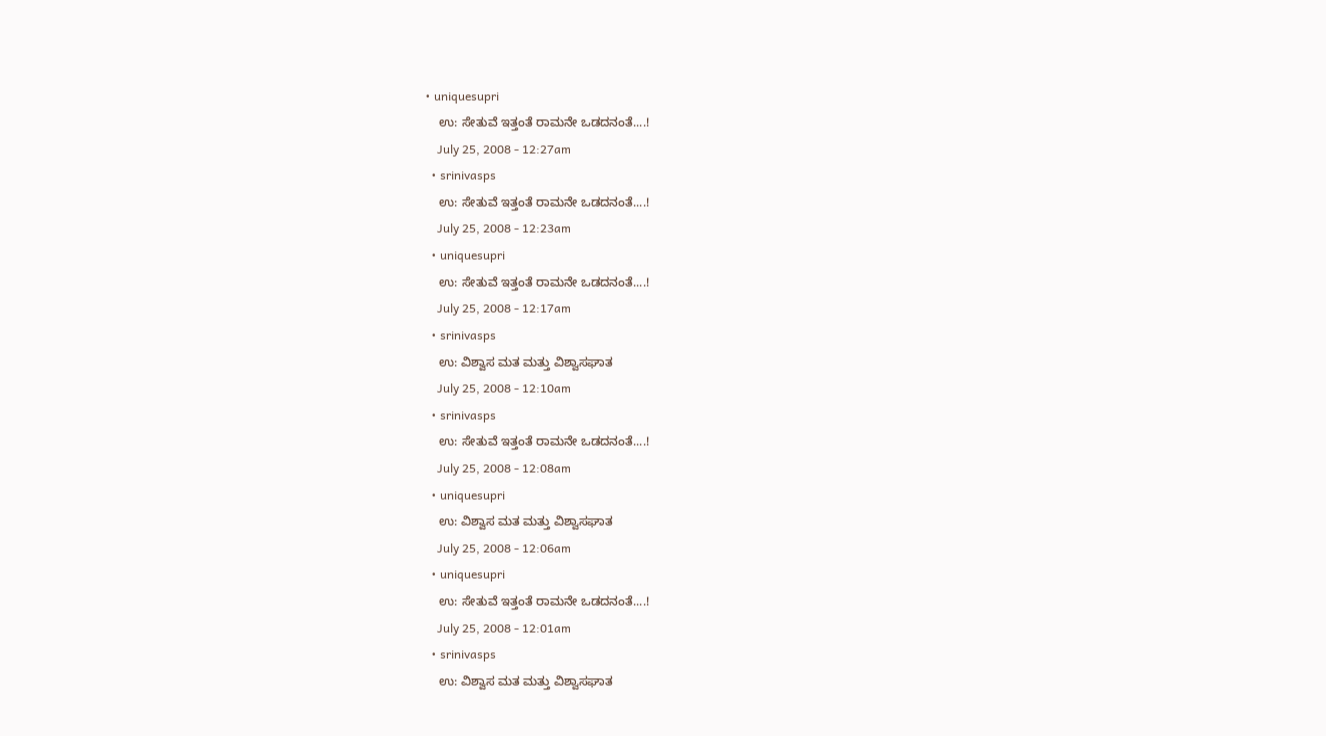• uniquesupri
    ಉ: ಸೇತುವೆ ಇತ್ತಂತೆ ರಾಮನೇ ಒಡದನಂತೆ....!
    July 25, 2008 - 12:27am
  • srinivasps
    ಉ: ಸೇತುವೆ ಇತ್ತಂತೆ ರಾಮನೇ ಒಡದನಂತೆ....!
    July 25, 2008 - 12:23am
  • uniquesupri
    ಉ: ಸೇತುವೆ ಇತ್ತಂತೆ ರಾಮನೇ ಒಡದನಂತೆ....!
    July 25, 2008 - 12:17am
  • srinivasps
    ಉ: ವಿಶ್ವಾಸ ಮತ ಮತ್ತು ವಿಶ್ವಾಸಘಾತ
    July 25, 2008 - 12:10am
  • srinivasps
    ಉ: ಸೇತುವೆ ಇತ್ತಂತೆ ರಾಮನೇ ಒಡದನಂತೆ....!
    July 25, 2008 - 12:08am
  • uniquesupri
    ಉ: ವಿಶ್ವಾಸ ಮತ ಮತ್ತು ವಿಶ್ವಾಸಘಾತ
    July 25, 2008 - 12:06am
  • uniquesupri
    ಉ: ಸೇತುವೆ ಇತ್ತಂತೆ ರಾಮನೇ ಒಡದನಂತೆ....!
    July 25, 2008 - 12:01am
  • srinivasps
    ಉ: ವಿಶ್ವಾಸ ಮತ ಮತ್ತು ವಿಶ್ವಾಸಘಾತ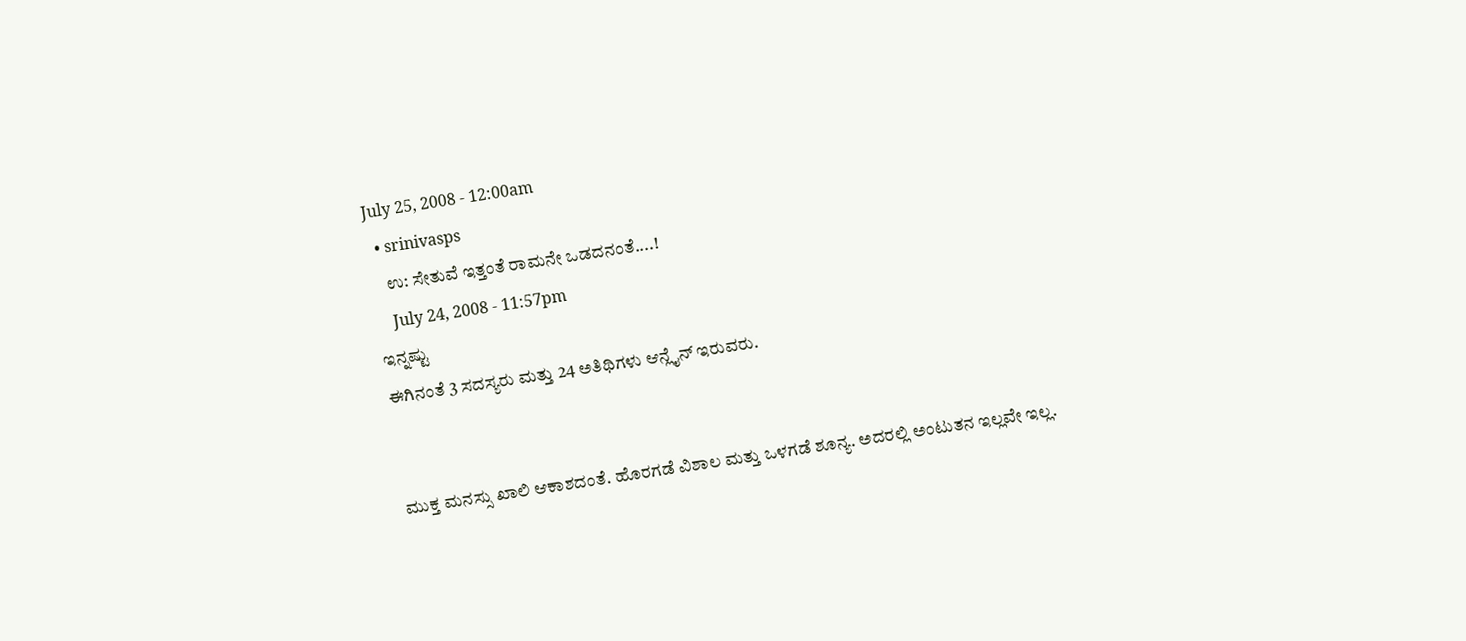July 25, 2008 - 12:00am
  • srinivasps
    ಉ: ಸೇತುವೆ ಇತ್ತಂತೆ ರಾಮನೇ ಒಡದನಂತೆ....!
    July 24, 2008 - 11:57pm
ಇನ್ನಷ್ಟು
ಈಗಿನಂತೆ 3 ಸದಸ್ಯರು ಮತ್ತು 24 ಅತಿಥಿಗಳು ಆನ್ಲೈನ್ ಇರುವರು.


ಮುಕ್ತ ಮನಸ್ಸು ಖಾಲಿ ಆಕಾಶದಂತೆ. ಹೊರಗಡೆ ವಿಶಾಲ ಮತ್ತು ಒಳಗಡೆ ಶೂನ್ಯ. ಅದರಲ್ಲಿ ಅಂಟುತನ ಇಲ್ಲವೇ ಇಲ್ಲ.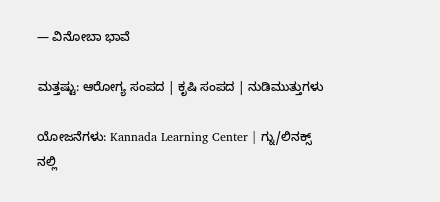— ವಿನೋಬಾ ಭಾವೆ

ಮತ್ತಷ್ಟು: ಆರೋಗ್ಯ ಸಂಪದ | ಕೃಷಿ ಸಂಪದ | ನುಡಿಮುತ್ತುಗಳು

ಯೋಜನೆಗಳು: Kannada Learning Center | ಗ್ನು/ಲಿನಕ್ಸ್ ನಲ್ಲಿ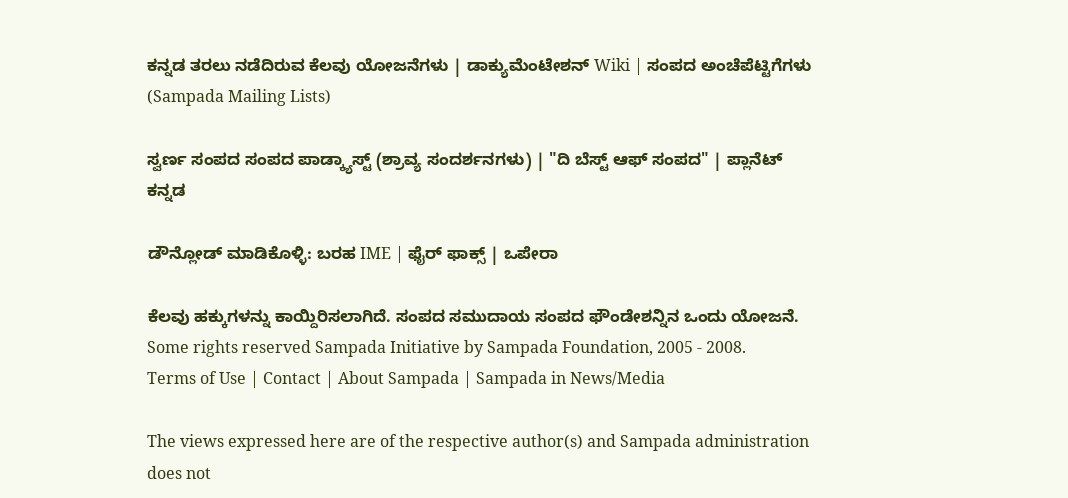ಕನ್ನಡ ತರಲು ನಡೆದಿರುವ ಕೆಲವು ಯೋಜನೆಗಳು | ಡಾಕ್ಯುಮೆಂಟೇಶನ್ Wiki | ಸಂಪದ ಅಂಚೆಪೆಟ್ಟಿಗೆಗಳು (Sampada Mailing Lists)

ಸ್ವರ್ಣ ಸಂಪದ ಸಂಪದ ಪಾಡ್ಕ್ಯಾಸ್ಟ್ (ಶ್ರಾವ್ಯ ಸಂದರ್ಶನಗಳು) | "ದಿ ಬೆಸ್ಟ್ ಆಫ್ ಸಂಪದ" | ಪ್ಲಾನೆಟ್ ಕನ್ನಡ

ಡೌನ್ಲೋಡ್ ಮಾಡಿಕೊಳ್ಳಿ: ಬರಹ IME | ಫೈರ್ ಫಾಕ್ಸ್ | ಒಪೇರಾ

ಕೆಲವು ಹಕ್ಕುಗಳನ್ನು ಕಾಯ್ದಿರಿಸಲಾಗಿದೆ. ಸಂಪದ ಸಮುದಾಯ ಸಂಪದ ಫೌಂಡೇಶನ್ನಿನ ಒಂದು ಯೋಜನೆ.
Some rights reserved Sampada Initiative by Sampada Foundation, 2005 - 2008.
Terms of Use | Contact | About Sampada | Sampada in News/Media

The views expressed here are of the respective author(s) and Sampada administration does not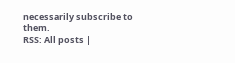necessarily subscribe to them.
RSS: All posts |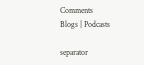Comments
Blogs | Podcasts

separator